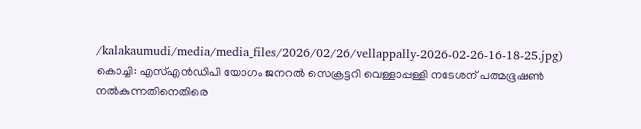/kalakaumudi/media/media_files/2026/02/26/vellappally-2026-02-26-16-18-25.jpg)
കൊച്ചി: എസ്എൻഡിപി യോഗം ജനറൽ സെക്രട്ടറി വെള്ളാപ്പള്ളി നടേശന് പത്മഭൂഷൺ നൽകുന്നതിനെതിരെ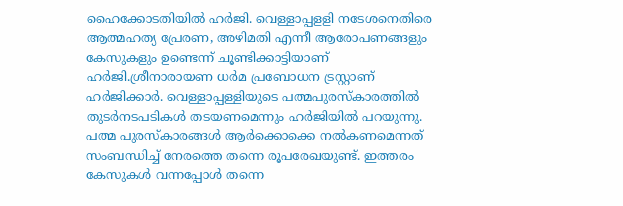ഹൈക്കോടതിയിൽ ഹർജി. വെള്ളാപ്പളളി നടേശനെതിരെ ആത്മഹത്യ പ്രേരണ, അഴിമതി എന്നീ ആരോപണങ്ങളും കേസുകളും ഉണ്ടെന്ന് ചൂണ്ടിക്കാട്ടിയാണ് ഹർജി.ശ്രീനാരായണ ധർമ പ്രബോധന ട്രസ്റ്റാണ് ഹർജിക്കാർ. വെള്ളാപ്പള്ളിയുടെ പത്മപുരസ്കാരത്തിൽ തുടർനടപടികൾ തടയണമെന്നും ഹർജിയിൽ പറയുന്നു. പത്മ പുരസ്കാരങ്ങൾ ആർക്കൊക്കെ നൽകണമെന്നത് സംബന്ധിച്ച് നേരത്തെ തന്നെ രൂപരേഖയുണ്ട്. ഇത്തരം കേസുകൾ വന്നപ്പോൾ തന്നെ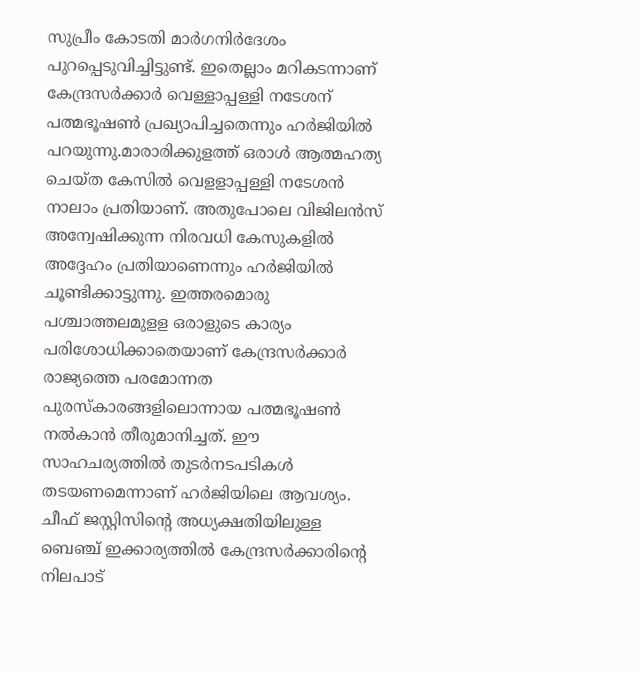സുപ്രീം കോടതി മാർഗനിർദേശം പുറപ്പെടുവിച്ചിട്ടുണ്ട്. ഇതെല്ലാം മറികടന്നാണ് കേന്ദ്രസർക്കാർ വെള്ളാപ്പള്ളി നടേശന് പത്മഭൂഷൺ പ്രഖ്യാപിച്ചതെന്നും ഹർജിയിൽ പറയുന്നു.മാരാരിക്കുളത്ത് ഒരാൾ ആത്മഹത്യ ചെയ്ത കേസിൽ വെളളാപ്പള്ളി നടേശൻ നാലാം പ്രതിയാണ്. അതുപോലെ വിജിലൻസ് അന്വേഷിക്കുന്ന നിരവധി കേസുകളിൽ അദ്ദേഹം പ്രതിയാണെന്നും ഹർജിയിൽ ചൂണ്ടിക്കാട്ടുന്നു. ഇത്തരമൊരു പശ്ചാത്തലമുളള ഒരാളുടെ കാര്യം പരിശോധിക്കാതെയാണ് കേന്ദ്രസർക്കാർ രാജ്യത്തെ പരമോന്നത പുരസ്കാരങ്ങളിലൊന്നായ പത്മഭൂഷൺ നൽകാൻ തീരുമാനിച്ചത്. ഈ സാഹചര്യത്തിൽ തുടർനടപടികൾ തടയണമെന്നാണ് ഹർജിയിലെ ആവശ്യം.
ചീഫ് ജസ്റ്റിസിന്റെ അധ്യക്ഷതിയിലുള്ള ബെഞ്ച് ഇക്കാര്യത്തിൽ കേന്ദ്രസർക്കാരിന്റെ നിലപാട്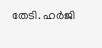തേടി. ഹർജി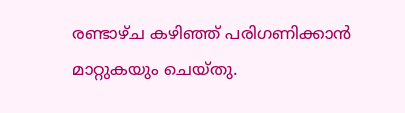രണ്ടാഴ്ച കഴിഞ്ഞ് പരിഗണിക്കാൻ മാറ്റുകയും ചെയ്തു.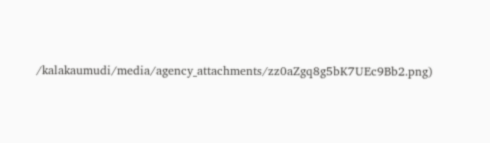/kalakaumudi/media/agency_attachments/zz0aZgq8g5bK7UEc9Bb2.png)